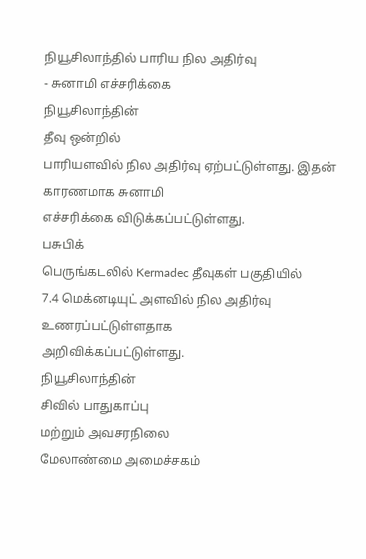நியூசிலாந்தில் பாரிய நில அதிர்வு
- சுனாமி எச்சரிக்கை
நியூசிலாந்தின்
தீவு ஒன்றில்
பாரியளவில் நில அதிர்வு ஏற்பட்டுள்ளது. இதன்
காரணமாக சுனாமி
எச்சரிக்கை விடுக்கப்பட்டுள்ளது.
பசுபிக்
பெருங்கடலில் Kermadec தீவுகள் பகுதியில்
7.4 மெக்னடியுட் அளவில் நில அதிர்வு உணரப்பட்டுள்ளதாக
அறிவிக்கப்பட்டுள்ளது.
நியூசிலாந்தின்
சிவில் பாதுகாப்பு
மற்றும் அவசரநிலை
மேலாண்மை அமைச்சகம்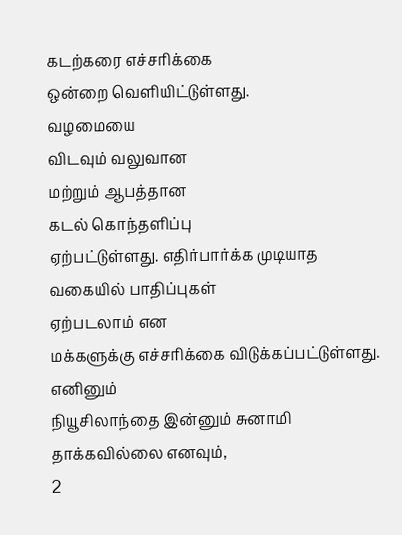கடற்கரை எச்சரிக்கை
ஒன்றை வெளியிட்டுள்ளது.
வழமையை
விடவும் வலுவான
மற்றும் ஆபத்தான
கடல் கொந்தளிப்பு
ஏற்பட்டுள்ளது. எதிர்பார்க்க முடியாத வகையில் பாதிப்புகள்
ஏற்படலாம் என
மக்களுக்கு எச்சரிக்கை விடுக்கப்பட்டுள்ளது.
எனினும்
நியூசிலாந்தை இன்னும் சுனாமி தாக்கவில்லை எனவும்,
2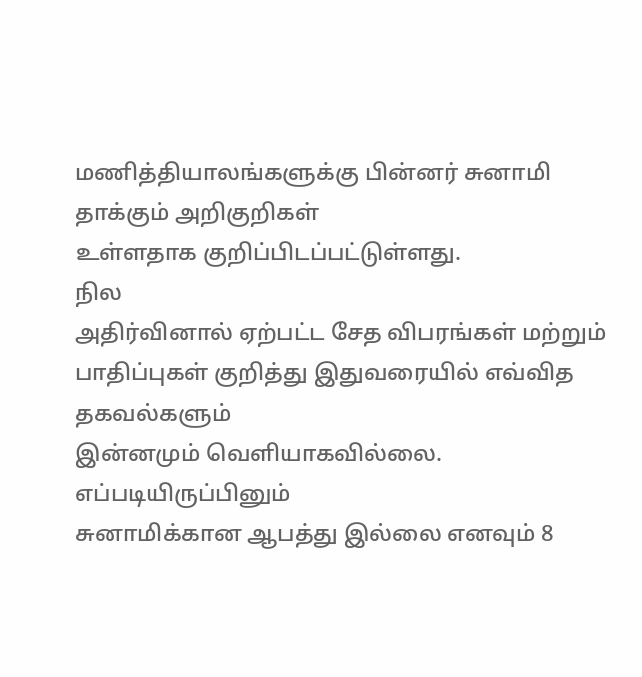மணித்தியாலங்களுக்கு பின்னர் சுனாமி
தாக்கும் அறிகுறிகள்
உள்ளதாக குறிப்பிடப்பட்டுள்ளது.
நில
அதிர்வினால் ஏற்பட்ட சேத விபரங்கள் மற்றும்
பாதிப்புகள் குறித்து இதுவரையில் எவ்வித தகவல்களும்
இன்னமும் வெளியாகவில்லை.
எப்படியிருப்பினும்
சுனாமிக்கான ஆபத்து இல்லை எனவும் 8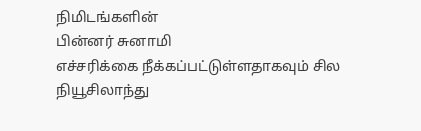நிமிடங்களின்
பின்னர் சுனாமி
எச்சரிக்கை நீக்கப்பட்டுள்ளதாகவும் சில
நியூசிலாந்து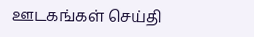ஊடகங்கள் செய்தி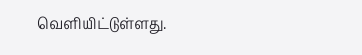வெளியிட்டுள்ளது.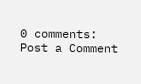0 comments:
Post a Comment